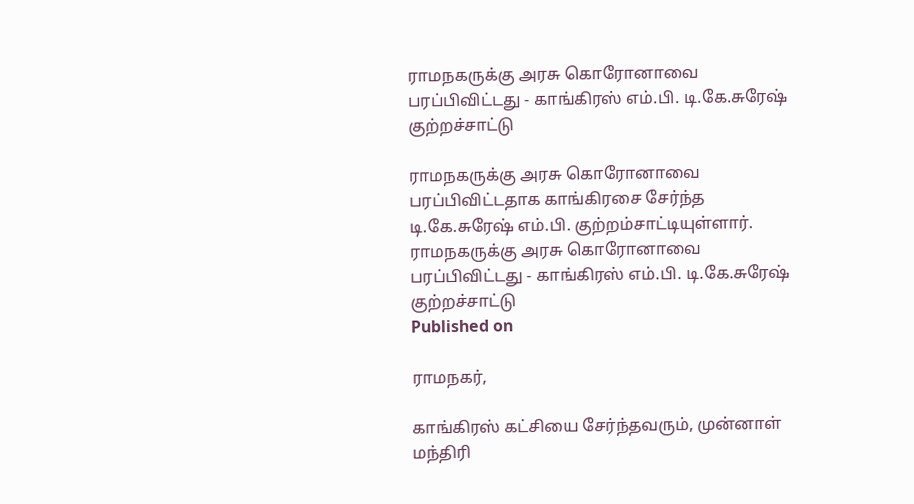ராமநகருக்கு அரசு கொரோனாவை பரப்பிவிட்டது - காங்கிரஸ் எம்.பி. டி.கே.சுரேஷ் குற்றச்சாட்டு

ராமநகருக்கு அரசு கொரோனாவை பரப்பிவிட்டதாக காங்கிரசை சேர்ந்த டி.கே.சுரேஷ் எம்.பி. குற்றம்சாட்டியுள்ளார்.
ராமநகருக்கு அரசு கொரோனாவை பரப்பிவிட்டது - காங்கிரஸ் எம்.பி. டி.கே.சுரேஷ் குற்றச்சாட்டு
Published on

ராமநகர்,

காங்கிரஸ் கட்சியை சேர்ந்தவரும், முன்னாள் மந்திரி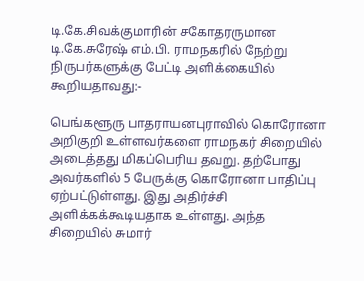டி.கே.சிவக்குமாரின் சகோதரருமான டி.கே.சுரேஷ் எம்.பி. ராமநகரில் நேற்று நிருபர்களுக்கு பேட்டி அளிக்கையில் கூறியதாவது:-

பெங்களூரு பாதராயனபுராவில் கொரோனா அறிகுறி உள்ளவர்களை ராமநகர் சிறையில் அடைத்தது மிகப்பெரிய தவறு. தற்போது அவர்களில் 5 பேருக்கு கொரோனா பாதிப்பு ஏற்பட்டுள்ளது. இது அதிர்ச்சி அளிக்கக்கூடியதாக உள்ளது. அந்த சிறையில் சுமார்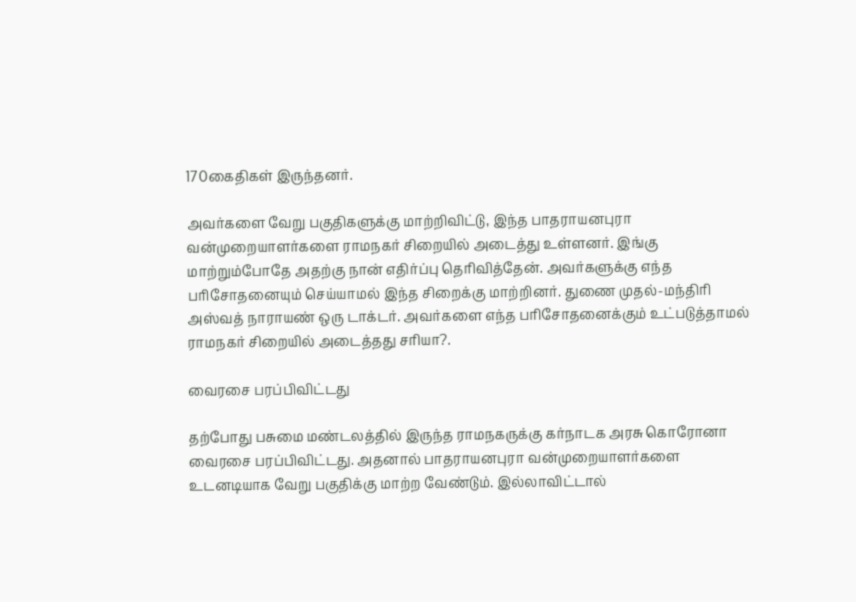170கைதிகள் இருந்தனர்.

அவர்களை வேறு பகுதிகளுக்கு மாற்றிவிட்டு, இந்த பாதராயனபுரா வன்முறையாளர்களை ராமநகர் சிறையில் அடைத்து உள்ளனர். இங்கு மாற்றும்போதே அதற்கு நான் எதிர்ப்பு தெரிவித்தேன். அவர்களுக்கு எந்த பரிசோதனையும் செய்யாமல் இந்த சிறைக்கு மாற்றினர். துணை முதல்-மந்திரி அஸ்வத் நாராயண் ஒரு டாக்டர். அவர்களை எந்த பரிசோதனைக்கும் உட்படுத்தாமல் ராமநகர் சிறையில் அடைத்தது சரியா?.

வைரசை பரப்பிவிட்டது

தற்போது பசுமை மண்டலத்தில் இருந்த ராமநகருக்கு கர்நாடக அரசு கொரோனா வைரசை பரப்பிவிட்டது. அதனால் பாதராயனபுரா வன்முறையாளர்களை உடனடியாக வேறு பகுதிக்கு மாற்ற வேண்டும். இல்லாவிட்டால்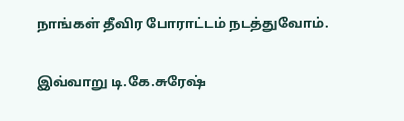நாங்கள் தீவிர போராட்டம் நடத்துவோம்.

இவ்வாறு டி.கே.சுரேஷ்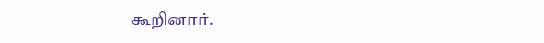கூறினார்.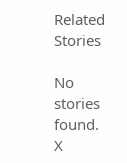Related Stories

No stories found.
X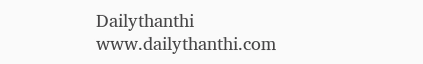Dailythanthi
www.dailythanthi.com